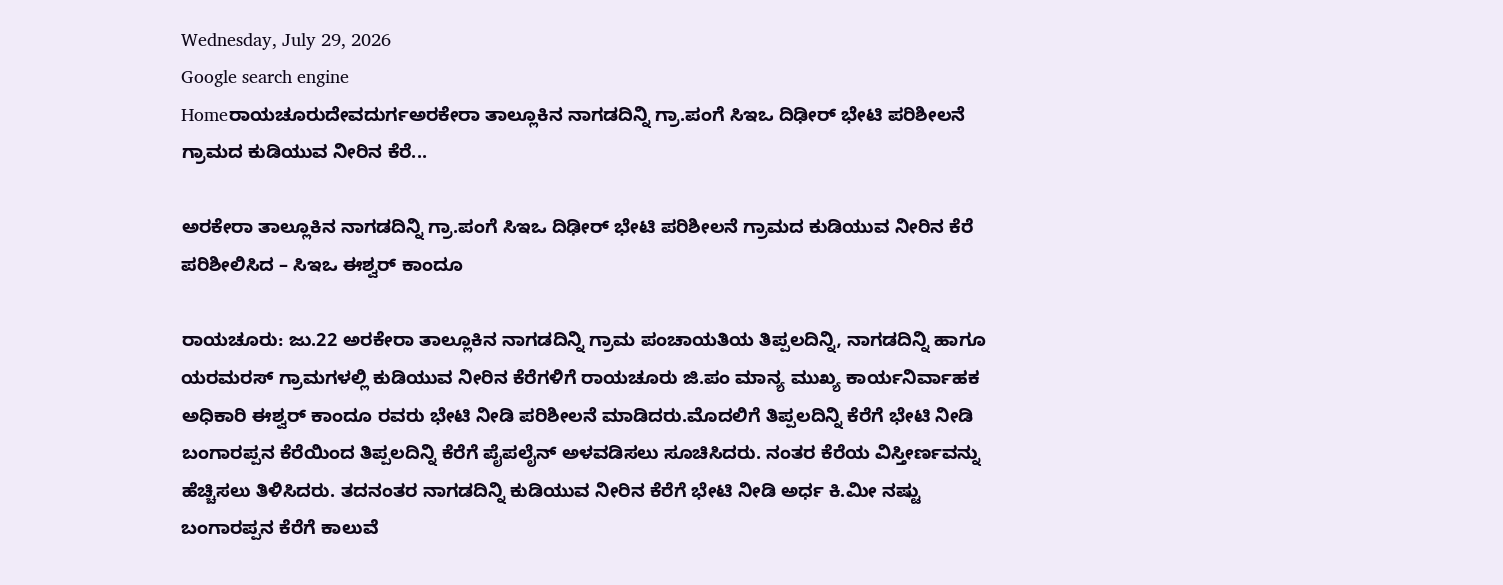Wednesday, July 29, 2026
Google search engine
Homeರಾಯಚೂರುದೇವದುರ್ಗಅರಕೇರಾ ತಾಲ್ಲೂಕಿನ ನಾಗಡದಿನ್ನಿ ಗ್ರಾ.ಪಂಗೆ ಸಿಇಒ ದಿಢೀರ್ ಭೇಟಿ ಪರಿಶೀಲನೆ ಗ್ರಾಮದ ಕುಡಿಯುವ ನೀರಿನ ಕೆರೆ...

ಅರಕೇರಾ ತಾಲ್ಲೂಕಿನ ನಾಗಡದಿನ್ನಿ ಗ್ರಾ.ಪಂಗೆ ಸಿಇಒ ದಿಢೀರ್ ಭೇಟಿ ಪರಿಶೀಲನೆ ಗ್ರಾಮದ ಕುಡಿಯುವ ನೀರಿನ ಕೆರೆ ಪರಿಶೀಲಿಸಿದ – ಸಿಇಒ ಈಶ್ವರ್ ಕಾಂದೂ

ರಾಯಚೂರು: ಜು.22 ಅರಕೇರಾ ತಾಲ್ಲೂಕಿನ ನಾಗಡದಿನ್ನಿ ಗ್ರಾಮ ಪಂಚಾಯತಿಯ ತಿಪ್ಪಲದಿನ್ನಿ, ನಾಗಡದಿನ್ನಿ ಹಾಗೂ ಯರಮರಸ್ ಗ್ರಾಮಗಳಲ್ಲಿ ಕುಡಿಯುವ ನೀರಿನ ಕೆರೆಗಳಿಗೆ ರಾಯಚೂರು ಜಿ.ಪಂ ಮಾನ್ಯ ಮುಖ್ಯ ಕಾರ್ಯನಿರ್ವಾಹಕ ಅಧಿಕಾರಿ ಈಶ್ವರ್ ಕಾಂದೂ ರವರು ಭೇಟಿ ನೀಡಿ ಪರಿಶೀಲನೆ ಮಾಡಿದರು.ಮೊದಲಿಗೆ ತಿಪ್ಪಲದಿನ್ನಿ ಕೆರೆಗೆ ಭೇಟಿ ನೀಡಿ ಬಂಗಾರಪ್ಪನ ಕೆರೆಯಿಂದ ತಿಪ್ಪಲದಿನ್ನಿ ಕೆರೆಗೆ ಪೈಪಲೈನ್ ಅಳವಡಿಸಲು ಸೂಚಿಸಿದರು. ನಂತರ ಕೆರೆಯ ವಿಸ್ತೀರ್ಣವನ್ನು ಹೆಚ್ಚಿಸಲು ತಿಳಿಸಿದರು. ತದನಂತರ ನಾಗಡದಿನ್ನಿ ಕುಡಿಯುವ ನೀರಿನ ಕೆರೆಗೆ ಭೇಟಿ ನೀಡಿ ಅರ್ಧ ಕಿ.ಮೀ ನಷ್ಟು ಬಂಗಾರಪ್ಪನ ಕೆರೆಗೆ ಕಾಲುವೆ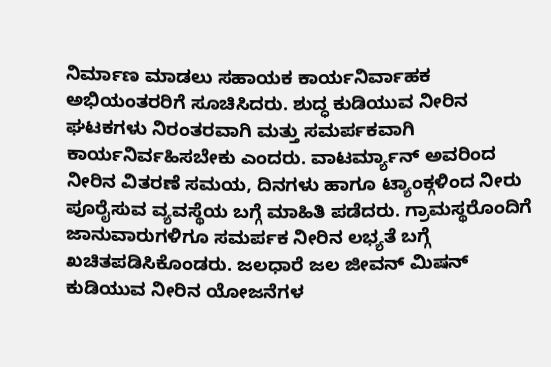ನಿರ್ಮಾಣ ಮಾಡಲು ಸಹಾಯಕ ಕಾರ್ಯನಿರ್ವಾಹಕ ಅಭಿಯಂತರರಿಗೆ ಸೂಚಿಸಿದರು. ಶುದ್ಧ ಕುಡಿಯುವ ನೀರಿನ ಘಟಕಗಳು ನಿರಂತರವಾಗಿ ಮತ್ತು ಸಮರ್ಪಕವಾಗಿ ಕಾರ್ಯನಿರ್ವಹಿಸಬೇಕು ಎಂದರು. ವಾಟರ್ಮ್ಯಾನ್ ಅವರಿಂದ ನೀರಿನ ವಿತರಣೆ ಸಮಯ, ದಿನಗಳು ಹಾಗೂ ಟ್ಯಾಂಕ್ಗಳಿಂದ ನೀರು ಪೂರೈಸುವ ವ್ಯವಸ್ಥೆಯ ಬಗ್ಗೆ ಮಾಹಿತಿ ಪಡೆದರು. ಗ್ರಾಮಸ್ಥರೊಂದಿಗೆ ಜಾನುವಾರುಗಳಿಗೂ ಸಮರ್ಪಕ ನೀರಿನ ಲಭ್ಯತೆ ಬಗ್ಗೆ ಖಚಿತಪಡಿಸಿಕೊಂಡರು. ಜಲಧಾರೆ ಜಲ ಜೀವನ್ ಮಿಷನ್ ಕುಡಿಯುವ ನೀರಿನ ಯೋಜನೆಗಳ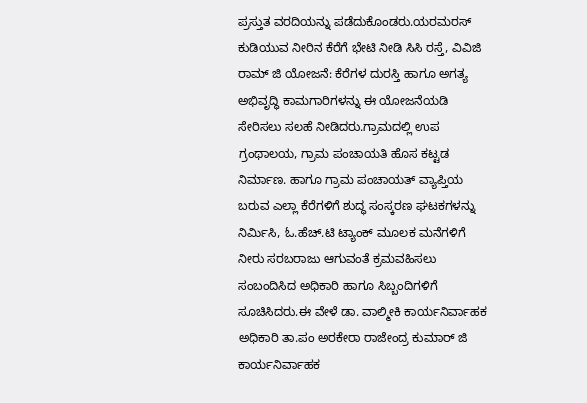ಪ್ರಸ್ತುತ ವರದಿಯನ್ನು ಪಡೆದುಕೊಂಡರು.ಯರಮರಸ್ ಕುಡಿಯುವ ನೀರಿನ ಕೆರೆಗೆ ಭೇಟಿ ನೀಡಿ ಸಿಸಿ ರಸ್ತೆ, ವಿವಿಜಿ ರಾಮ್ ಜಿ ಯೋಜನೆ: ಕೆರೆಗಳ ದುರಸ್ತಿ ಹಾಗೂ ಅಗತ್ಯ ಅಭಿವೃದ್ಧಿ ಕಾಮಗಾರಿಗಳನ್ನು ಈ ಯೋಜನೆಯಡಿ ಸೇರಿಸಲು ಸಲಹೆ ನೀಡಿದರು.ಗ್ರಾಮದಲ್ಲಿ ಉಪ ಗ್ರಂಥಾಲಯ, ಗ್ರಾಮ ಪಂಚಾಯತಿ ಹೊಸ ಕಟ್ಟಡ ನಿರ್ಮಾಣ. ಹಾಗೂ ಗ್ರಾಮ ಪಂಚಾಯತ್ ವ್ಯಾಪ್ತಿಯ ಬರುವ ಎಲ್ಲಾ ಕೆರೆಗಳಿಗೆ ಶುದ್ಧ ಸಂಸ್ಕರಣ ಘಟಕಗಳನ್ನು ನಿರ್ಮಿಸಿ, ಓ.ಹೆಚ್.ಟಿ ಟ್ಯಾಂಕ್ ಮೂಲಕ ಮನೆಗಳಿಗೆ ನೀರು ಸರಬರಾಜು ಆಗುವಂತೆ ಕ್ರಮವಹಿಸಲು ಸಂಬಂದಿಸಿದ ಅಧಿಕಾರಿ ಹಾಗೂ ಸಿಬ್ಬಂದಿಗಳಿಗೆ ಸೂಚಿಸಿದರು.ಈ ವೇಳೆ ಡಾ. ವಾಲ್ಮೀಕಿ ಕಾರ್ಯನಿರ್ವಾಹಕ ಅಧಿಕಾರಿ ತಾ.ಪಂ ಅರಕೇರಾ ರಾಜೇಂದ್ರ ಕುಮಾರ್ ಜಿ ಕಾರ್ಯನಿರ್ವಾಹಕ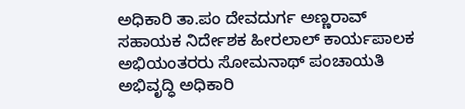ಅಧಿಕಾರಿ ತಾ.ಪಂ ದೇವದುರ್ಗ ಅಣ್ಣರಾವ್ ಸಹಾಯಕ ನಿರ್ದೇಶಕ ಹೀರಲಾಲ್ ಕಾರ್ಯಪಾಲಕ ಅಭಿಯಂತರರು ಸೋಮನಾಥ್ ಪಂಚಾಯತಿ ಅಭಿವೃದ್ಧಿ ಅಧಿಕಾರಿ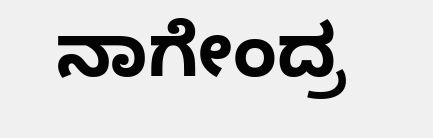ನಾಗೇಂದ್ರ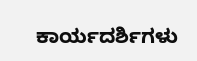ಕಾರ್ಯದರ್ಶಿಗಳು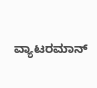ವ್ಯಾಟರಮಾನ್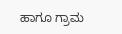ಹಾಗೂ ಗ್ರಾಮ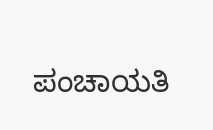ಪಂಚಾಯತಿ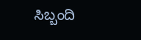ಸಿಬ್ಬಂದಿ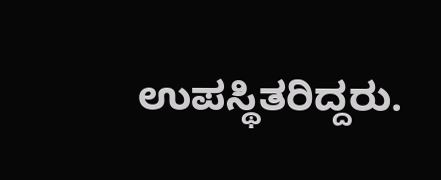ಉಪಸ್ಥಿತರಿದ್ದರು.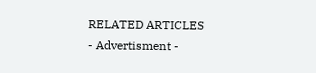RELATED ARTICLES
- Advertisment -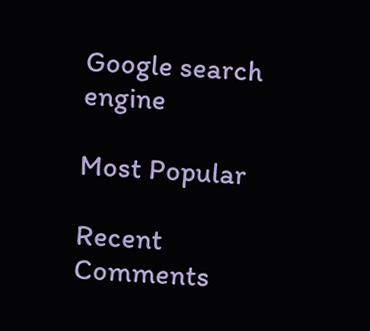Google search engine

Most Popular

Recent Comments